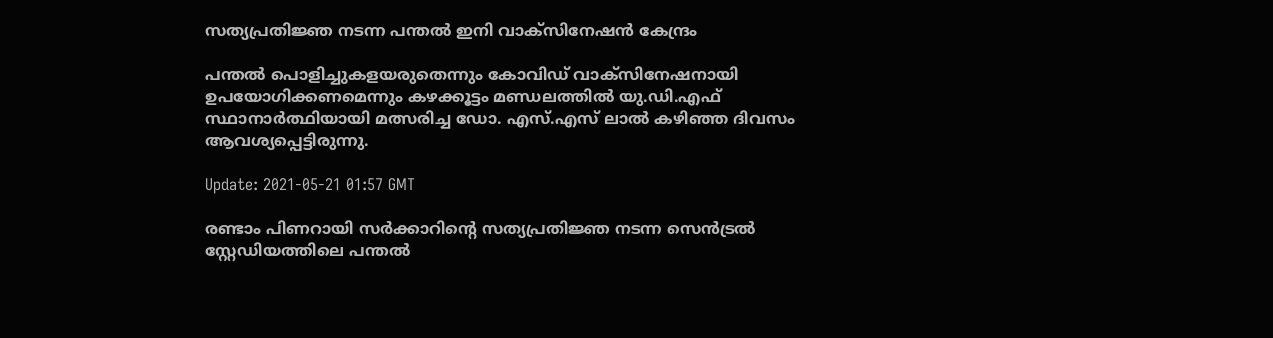സത്യപ്രതിജ്ഞ നടന്ന പന്തല്‍ ഇനി വാക്‌സിനേഷന്‍ കേന്ദ്രം

പന്തല്‍ പൊളിച്ചുകളയരുതെന്നും കോവിഡ് വാക്‌സിനേഷനായി ഉപയോഗിക്കണമെന്നും കഴക്കൂട്ടം മണ്ഡലത്തില്‍ യു.ഡി.എഫ് സ്ഥാനാര്‍ത്ഥിയായി മത്സരിച്ച ഡോ. എസ്.എസ് ലാല്‍ കഴിഞ്ഞ ദിവസം ആവശ്യപ്പെട്ടിരുന്നു.

Update: 2021-05-21 01:57 GMT

രണ്ടാം പിണറായി സര്‍ക്കാറിന്റെ സത്യപ്രതിജ്ഞ നടന്ന സെന്‍ട്രല്‍ സ്റ്റേഡിയത്തിലെ പന്തല്‍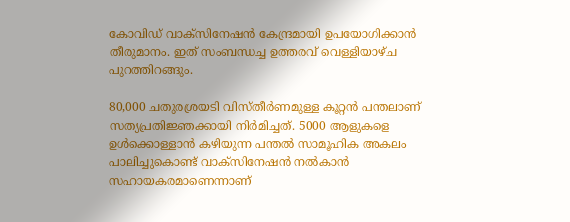കോവിഡ് വാക്‌സിനേഷന്‍ കേന്ദ്രമായി ഉപയോഗിക്കാന്‍ തീരുമാനം. ഇത് സംബന്ധച്ച ഉത്തരവ് വെള്ളിയാഴ്ച പുറത്തിറങ്ങും.

80,000 ചതുരശ്രയടി വിസ്തീര്‍ണമുള്ള കൂറ്റന്‍ പന്തലാണ് സത്യപ്രതിജ്ഞക്കായി നിര്‍മിച്ചത്. 5000 ആളുകളെ ഉള്‍ക്കൊള്ളാന്‍ കഴിയുന്ന പന്തല്‍ സാമൂഹിക അകലം പാലിച്ചുകൊണ്ട് വാക്‌സിനേഷന്‍ നല്‍കാന്‍ സഹായകരമാണെന്നാണ്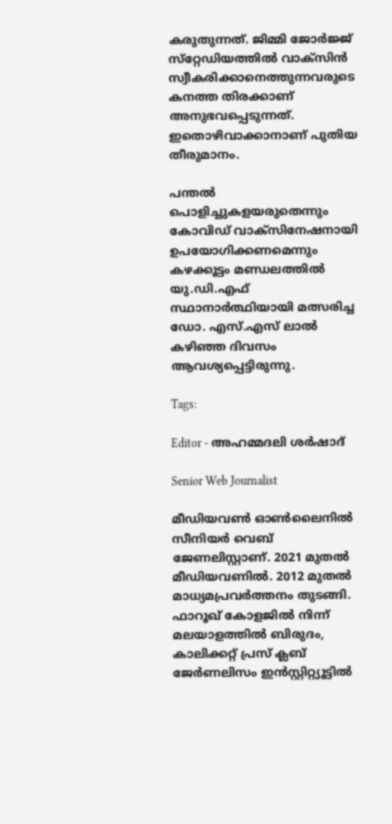കരുതുന്നത്. ജിമ്മി ജോര്‍ജ്ജ് സ്‌റ്റേഡിയത്തില്‍ വാക്‌സിന്‍ സ്വീകരിക്കാനെത്തുന്നവരുടെ കനത്ത തിരക്കാണ് അനുഭവപ്പെടുന്നത്. ഇതൊഴിവാക്കാനാണ് പുതിയ തീരുമാനം.

പന്തല്‍ പൊളിച്ചുകളയരുതെന്നും കോവിഡ് വാക്‌സിനേഷനായി ഉപയോഗിക്കണമെന്നും കഴക്കൂട്ടം മണ്ഡലത്തില്‍ യു.ഡി.എഫ് സ്ഥാനാര്‍ത്ഥിയായി മത്സരിച്ച ഡോ. എസ്.എസ് ലാല്‍ കഴിഞ്ഞ ദിവസം ആവശ്യപ്പെട്ടിരുന്നു.

Tags:

Editor - അഹമ്മദലി ശര്‍ഷാദ്

Senior Web Journalist

മീഡിയവൺ ഓൺലൈനിൽ സീനിയർ വെബ് ജേണലിസ്റ്റാണ്. 2021 മുതൽ മീഡിയവണിൽ. 2012 മുതൽ മാധ്യമപ്രവർത്തനം തുടങ്ങി. ഫാറൂഖ് കോളജിൽ നിന്ന് മലയാളത്തിൽ ബിരുദം, കാലിക്കറ്റ് പ്രസ് ക്ലബ് ജേർണലിസം ഇൻസ്റ്റിറ്റ്യൂട്ടിൽ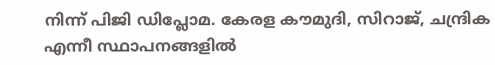നിന്ന് പിജി ഡിപ്ലോമ. കേരള കൗമുദി, സിറാജ്, ചന്ദ്രിക എന്നീ സ്ഥാപനങ്ങളിൽ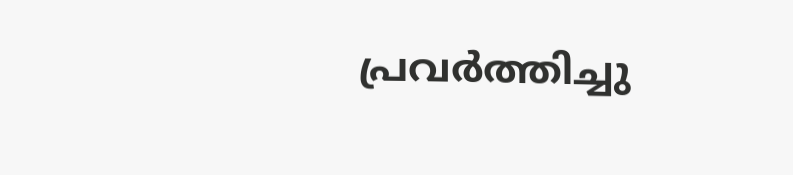പ്രവർത്തിച്ചു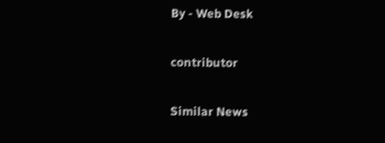By - Web Desk

contributor

Similar News